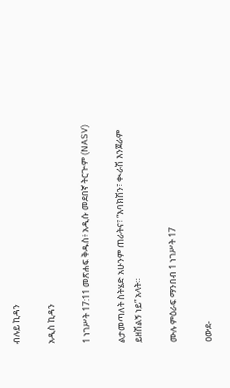ብሉይ ኪዳን

አዲስ ኪዳን

1 ነገሥት 17:11 መጽሐፍ ቅዱስ፥ አዲሱ መደበኛ ትርጒም (NASV)

ልታመጣለት ስትሄድ አሁንም ጠራትና፣ “እባክሽን፣ ቊራሽ እንጀራም ይዘሽልኝ ነይ” አላት።

ሙሉ ምዕራፍ ማንበብ 1 ነገሥት 17

ዐውደ-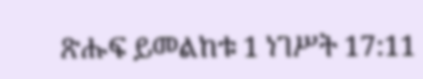ጽሑፍ ይመልከቱ 1 ነገሥት 17:11